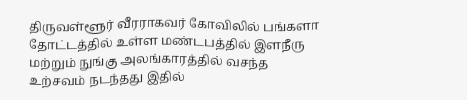திருவள்ளூர் வீரராகவர் கோவிலில் பங்களா தோட்டத்தில் உள்ள மண்டபத்தில் இளநீரு மற்றும் நுங்கு அலங்காரத்தில் வசந்த உற்சவம் நடந்தது இதில்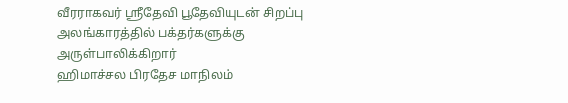வீரராகவர் ஸ்ரீதேவி பூதேவியுடன் சிறப்பு அலங்காரத்தில் பக்தர்களுக்கு அருள்பாலிக்கிறார்
ஹிமாச்சல பிரதேச மாநிலம்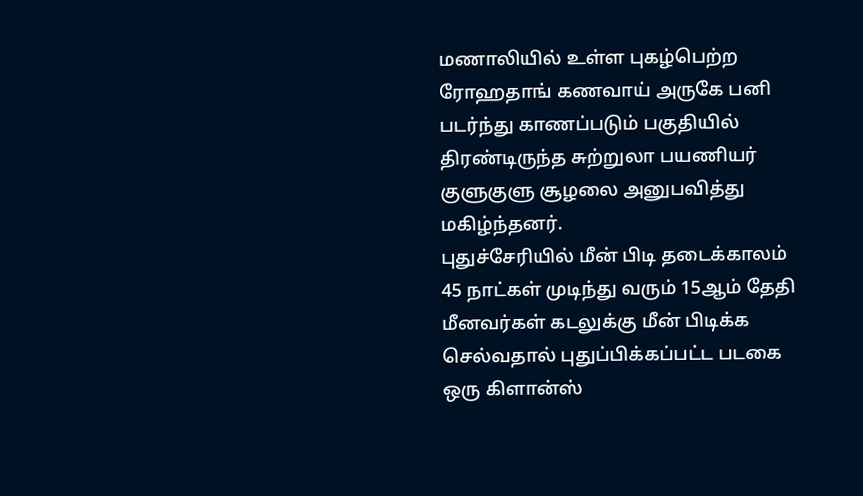மணாலியில் உள்ள புகழ்பெற்ற ரோஹதாங் கணவாய் அருகே பனி படர்ந்து காணப்படும் பகுதியில் திரண்டிருந்த சுற்றுலா பயணியர் குளுகுளு சூழலை அனுபவித்து மகிழ்ந்தனர்.
புதுச்சேரியில் மீன் பிடி தடைக்காலம் 45 நாட்கள் முடிந்து வரும் 15ஆம் தேதி மீனவர்கள் கடலுக்கு மீன் பிடிக்க செல்வதால் புதுப்பிக்கப்பட்ட படகை ஒரு கிளான்ஸ்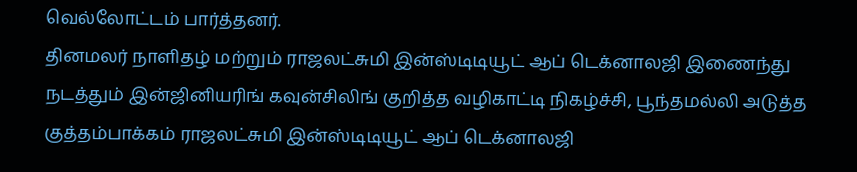வெல்லோட்டம் பார்த்தனர்.
தினமலர் நாளிதழ் மற்றும் ராஜலட்சுமி இன்ஸ்டிடியூட் ஆப் டெக்னாலஜி இணைந்து நடத்தும் இன்ஜினியரிங் கவுன்சிலிங் குறித்த வழிகாட்டி நிகழ்ச்சி, பூந்தமல்லி அடுத்த குத்தம்பாக்கம் ராஜலட்சுமி இன்ஸ்டிடியூட் ஆப் டெக்னாலஜி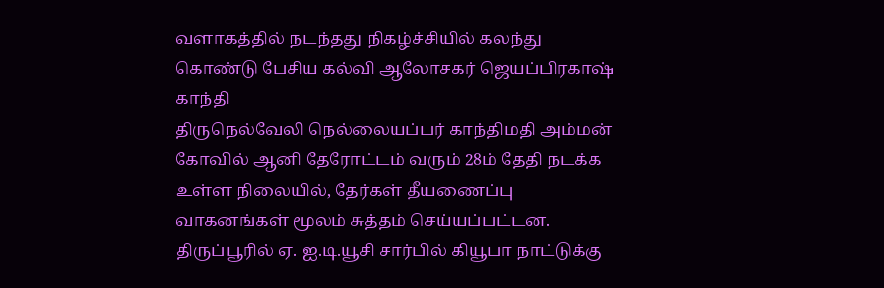வளாகத்தில் நடந்தது நிகழ்ச்சியில் கலந்து கொண்டு பேசிய கல்வி ஆலோசகர் ஜெயப்பிரகாஷ் காந்தி
திருநெல்வேலி நெல்லையப்பர் காந்திமதி அம்மன் கோவில் ஆனி தேரோட்டம் வரும் 28ம் தேதி நடக்க உள்ள நிலையில், தேர்கள் தீயணைப்பு வாகனங்கள் மூலம் சுத்தம் செய்யப்பட்டன.
திருப்பூரில் ஏ. ஐ.டி.யூசி சார்பில் கியூபா நாட்டுக்கு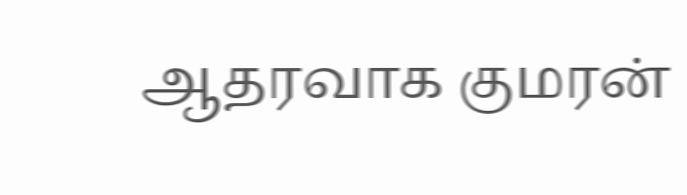ஆதரவாக குமரன்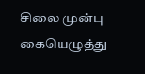சிலை முன்பு கையெழுத்து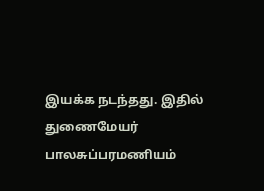இயக்க நடந்தது. இதில் துணைமேயர் பாலசுப்பரமணியம்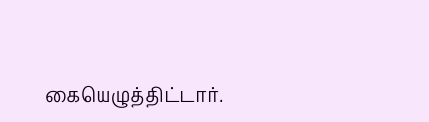கையெழுத்திட்டார்.